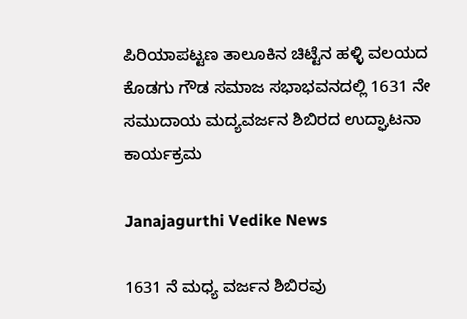ಪಿರಿಯಾಪಟ್ಟಣ ತಾಲೂಕಿನ ಚಿಟ್ಟೆನ ಹಳ್ಳಿ ವಲಯದ ಕೊಡಗು ಗೌಡ ಸಮಾಜ ಸಭಾಭವನದಲ್ಲಿ 1631 ನೇ ಸಮುದಾಯ ಮದ್ಯವರ್ಜನ ಶಿಬಿರದ ಉದ್ಘಾಟನಾ ಕಾರ್ಯಕ್ರಮ

Janajagurthi Vedike News

1631 ನೆ ಮಧ್ಯ ವರ್ಜನ ಶಿಬಿರವು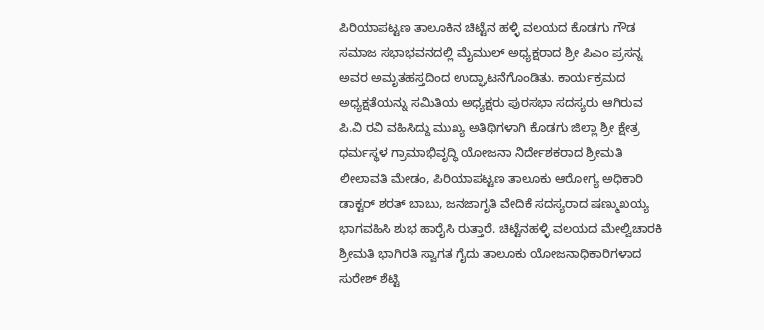ಪಿರಿಯಾಪಟ್ಟಣ ತಾಲೂಕಿನ ಚಿಟ್ಟೆನ ಹಳ್ಳಿ ವಲಯದ ಕೊಡಗು ಗೌಡ ಸಮಾಜ ಸಭಾಭವನದಲ್ಲಿ ಮೈಮುಲ್ ಅಧ್ಯಕ್ಷರಾದ ಶ್ರೀ ಪಿಎಂ ಪ್ರಸನ್ನ ಅವರ ಅಮೃತಹಸ್ತದಿಂದ ಉದ್ಘಾಟನೆಗೊಂಡಿತು. ಕಾರ್ಯಕ್ರಮದ ಅಧ್ಯಕ್ಷತೆಯನ್ನು ಸಮಿತಿಯ ಅಧ್ಯಕ್ಷರು ಪುರಸಭಾ ಸದಸ್ಯರು ಆಗಿರುವ ಪಿ.ವಿ ರವಿ ವಹಿಸಿದ್ದು ಮುಖ್ಯ ಅತಿಥಿಗಳಾಗಿ ಕೊಡಗು ಜಿಲ್ಲಾ ಶ್ರೀ ಕ್ಷೇತ್ರ ಧರ್ಮಸ್ಥಳ ಗ್ರಾಮಾಭಿವೃದ್ಧಿ ಯೋಜನಾ ನಿರ್ದೇಶಕರಾದ ಶ್ರೀಮತಿ ಲೀಲಾವತಿ ಮೇಡಂ, ಪಿರಿಯಾಪಟ್ಟಣ ತಾಲೂಕು ಆರೋಗ್ಯ ಅಧಿಕಾರಿ ಡಾಕ್ಟರ್ ಶರತ್ ಬಾಬು, ಜನಜಾಗೃತಿ ವೇದಿಕೆ ಸದಸ್ಯರಾದ ಷಣ್ಮುಖಯ್ಯ ಭಾಗವಹಿಸಿ ಶುಭ ಹಾರೈಸಿ ರುತ್ತಾರೆ. ಚಿಟ್ಟೆನಹಳ್ಳಿ ವಲಯದ ಮೇಲ್ವಿಚಾರಕಿ ಶ್ರೀಮತಿ ಭಾಗಿರತಿ ಸ್ವಾಗತ ಗೈದು ತಾಲೂಕು ಯೋಜನಾಧಿಕಾರಿಗಳಾದ ಸುರೇಶ್ ಶೆಟ್ಟಿ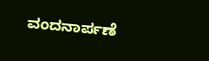ವಂದನಾರ್ಪಣೆ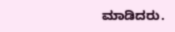ಮಾಡಿದರು.